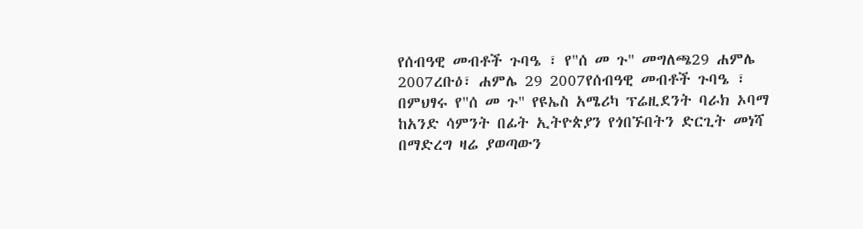የሰብዓዊ መብቶች ጉባዔ ፣ የ"ሰ መ ጉ" መግለጫ29 ሐምሌ 2007ረቡዕ፣ ሐምሌ 29 2007የሰብዓዊ መብቶች ጉባዔ ፣ በምህፃሩ የ"ሰ መ ጉ" የዩኤስ አሜሪካ ፕሬዚደንት ባራክ ኦባማ ከአንድ ሳምንት በፊት ኢትዮጵያን የጎበኙበትን ድርጊት መነሻ በማድረግ ዛሬ ያወጣውን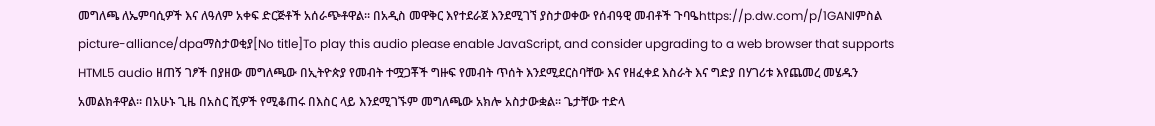መግለጫ ለኤምባሲዎች እና ለዓለም አቀፍ ድርጅቶች አሰራጭቶዋል። በአዲስ መዋቅር እየተደራጀ እንደሚገኘ ያስታወቀው የሰብዓዊ መብቶች ጉባዔhttps://p.dw.com/p/1GANIምስል picture-alliance/dpaማስታወቂያ[No title]To play this audio please enable JavaScript, and consider upgrading to a web browser that supports HTML5 audio ዘጠኝ ገፆች በያዘው መግለጫው በኢትዮጵያ የመብት ተሟጋቾች ግዙፍ የመብት ጥሰት እንደሚደርስባቸው እና የዘፈቀደ እስራት እና ግድያ በሃገሪቱ እየጨመረ መሄዱን አመልክቶዋል። በአሁኑ ጊዜ በአስር ሺዎች የሚቆጠሩ በእስር ላይ እንደሚገኙም መግለጫው አክሎ አስታውቋል። ጌታቸው ተድላ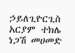ኃይለጊዮርጊስ አርያም ተክሌ ነጋሽ መሀመድ